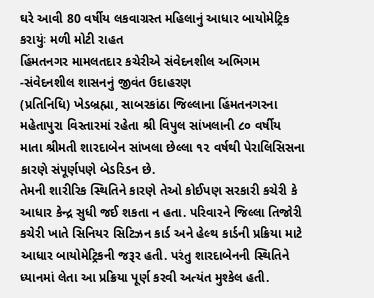ઘરે આવી 80 વર્ષીય લકવાગ્રસ્ત મહિલાનું આધાર બાયોમેટ્રિક કરાયુંઃ મળી મોટી રાહત
હિંમતનગર મામલતદાર કચેરીએ સંવેદનશીલ અભિગમ -સંવેદનશીલ શાસનનું જીવંત ઉદાહરણ
(પ્રતિનિધિ) ખેડબ્રહ્મા, સાબરકાંઠા જિલ્લાના હિંમતનગરના મહેતાપુરા વિસ્તારમાં રહેતા શ્રી વિપુલ સાંખલાની ૮૦ વર્ષીય માતા શ્રીમતી શારદાબેન સાંખલા છેલ્લા ૧૨ વર્ષથી પેરાલિસિસના કારણે સંપૂર્ણપણે બેડરિડન છે.
તેમની શારીરિક સ્થિતિને કારણે તેઓ કોઈપણ સરકારી કચેરી કે આધાર કેન્દ્ર સુધી જઈ શકતા ન હતા. પરિવારને જિલ્લા તિજોરી કચેરી ખાતે સિનિયર સિટિઝન કાર્ડ અને હેલ્થ કાર્ડની પ્રક્રિયા માટે આધાર બાયોમેટ્રિકની જરૂર હતી. પરંતુ શારદાબેનની સ્થિતિને ધ્યાનમાં લેતા આ પ્રક્રિયા પૂર્ણ કરવી અત્યંત મુશ્કેલ હતી.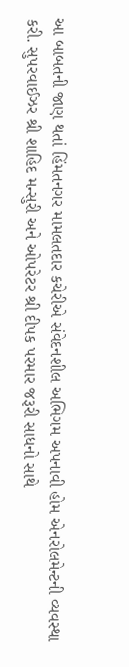આ બાબતની જાણ થતાં હિંમતનગર મામલતદાર કચેરીએ સંવેદનશીલ અભિગમ અપનાવી હોમ એનરોલમેન્ટની વ્યવસ્થા કરી. સુપરવાઈઝર શ્રી શાહિદ મન્સુરી અને ઓપરેટર શ્રી દીપક પરમાર જરૂરી સાધનો સાથે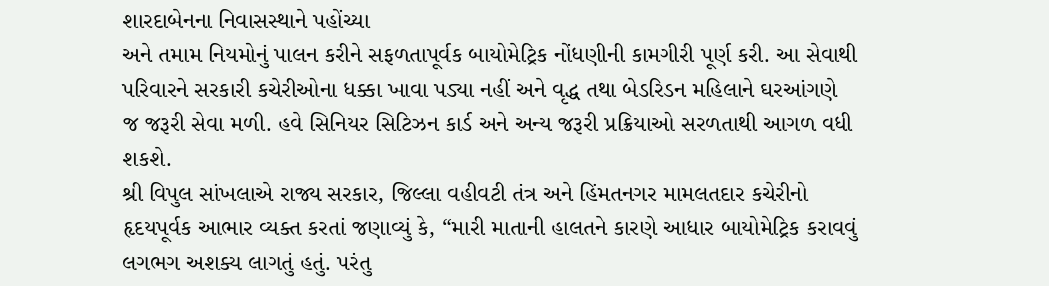શારદાબેનના નિવાસસ્થાને પહોંચ્યા
અને તમામ નિયમોનું પાલન કરીને સફળતાપૂર્વક બાયોમેટ્રિક નોંધણીની કામગીરી પૂર્ણ કરી. આ સેવાથી પરિવારને સરકારી કચેરીઓના ધક્કા ખાવા પડ્યા નહીં અને વૃદ્ધ તથા બેડરિડન મહિલાને ઘરઆંગણે જ જરૂરી સેવા મળી. હવે સિનિયર સિટિઝન કાર્ડ અને અન્ય જરૂરી પ્રક્રિયાઓ સરળતાથી આગળ વધી શકશે.
શ્રી વિપુલ સાંખલાએ રાજ્ય સરકાર, જિલ્લા વહીવટી તંત્ર અને હિંમતનગર મામલતદાર કચેરીનો હૃદયપૂર્વક આભાર વ્યક્ત કરતાં જણાવ્યું કે, “મારી માતાની હાલતને કારણે આધાર બાયોમેટ્રિક કરાવવું લગભગ અશક્ય લાગતું હતું. પરંતુ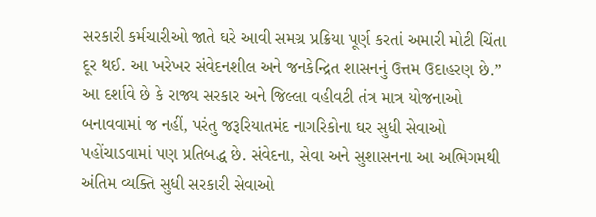સરકારી કર્મચારીઓ જાતે ઘરે આવી સમગ્ર પ્રક્રિયા પૂર્ણ કરતાં અમારી મોટી ચિંતા દૂર થઈ. આ ખરેખર સંવેદનશીલ અને જનકેન્દ્રિત શાસનનું ઉત્તમ ઉદાહરણ છે.”
આ દર્શાવે છે કે રાજ્ય સરકાર અને જિલ્લા વહીવટી તંત્ર માત્ર યોજનાઓ બનાવવામાં જ નહીં, પરંતુ જરૂરિયાતમંદ નાગરિકોના ઘર સુધી સેવાઓ પહોંચાડવામાં પણ પ્રતિબદ્ધ છે. સંવેદના, સેવા અને સુશાસનના આ અભિગમથી અંતિમ વ્યક્તિ સુધી સરકારી સેવાઓ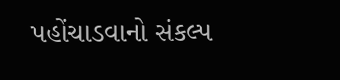પહોંચાડવાનો સંકલ્પ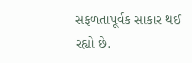સફળતાપૂર્વક સાકાર થઈ રહ્યો છે.